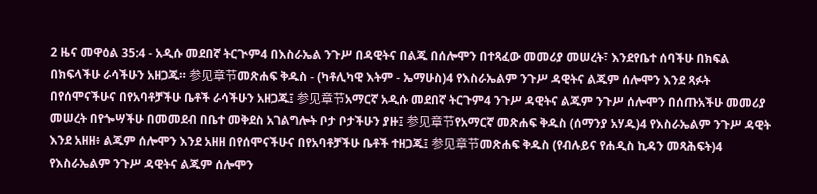2 ዜና መዋዕል 35:4 - አዲሱ መደበኛ ትርጒም4 በእስራኤል ንጉሥ በዳዊትና በልጁ በሰሎሞን በተጻፈው መመሪያ መሠረት፣ እንደየቤተ ሰባችሁ በክፍል በክፍላችሁ ራሳችሁን አዘጋጁ። 参见章节መጽሐፍ ቅዱስ - (ካቶሊካዊ እትም - ኤማሁስ)4 የእስራኤልም ንጉሥ ዳዊትና ልጁም ሰሎሞን እንደ ጻፉት በየሰሞናችሁና በየአባቶቻችሁ ቤቶች ራሳችሁን አዘጋጁ፤ 参见章节አማርኛ አዲሱ መደበኛ ትርጉም4 ንጉሥ ዳዊትና ልጁም ንጉሥ ሰሎሞን በሰጡአችሁ መመሪያ መሠረት በየጐሣችሁ በመመደብ በቤተ መቅደስ አገልግሎት ቦታ ቦታችሁን ያዙ፤ 参见章节የአማርኛ መጽሐፍ ቅዱስ (ሰማንያ አሃዱ)4 የእስራኤልም ንጉሥ ዳዊት እንደ አዘዘ፥ ልጁም ሰሎሞን እንደ አዘዘ በየሰሞናችሁና በየአባቶቻችሁ ቤቶች ተዘጋጁ፤ 参见章节መጽሐፍ ቅዱስ (የብሉይና የሐዲስ ኪዳን መጻሕፍት)4 የእስራኤልም ንጉሥ ዳዊትና ልጁም ሰሎሞን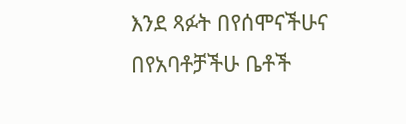እንደ ጻፉት በየሰሞናችሁና በየአባቶቻችሁ ቤቶች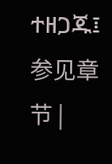ተዘጋጁ፤ 参见章节 |